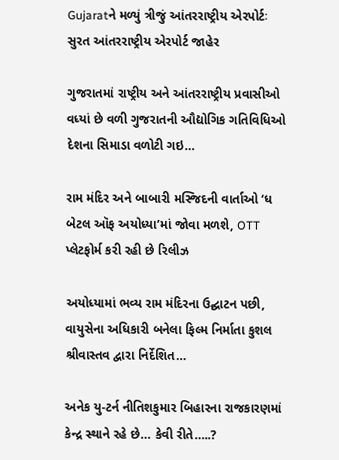Gujaratને મળ્યું ત્રીજું આંતરરાષ્ટ્રીય એરપોર્ટઃ સુરત આંતરરાષ્ટ્રીય એરપોર્ટ જાહેર

ગુજરાતમાં રાષ્ટ્રીય અને આંતરરાષ્ટ્રીય પ્રવાસીઓ વધ્યાં છે વળી ગુજરાતની ઔદ્યોગિક ગતિવિધિઓ દેશના સિમાડા વળોટી ગઇ…

રામ મંદિર અને બાબારી મસ્જિદની વાર્તાઓ ‘ધ બેટલ ઑફ અયોધ્યા’માં જોવા મળશે, OTT પ્લેટફોર્મ કરી રહી છે રિલીઝ

અયોધ્યામાં ભવ્ય રામ મંદિરના ઉદ્ઘાટન પછી, વાયુસેના અધિકારી બનેલા ફિલ્મ નિર્માતા કુશલ શ્રીવાસ્તવ દ્વારા નિર્દેશિત…

અનેક યુ-ટર્ન નીતિશકુમાર બિહારના રાજકારણમાં કેન્દ્ર સ્થાને રહે છે… કેવી રીતે…..?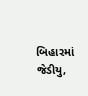બિહારમાં જેડીયુ,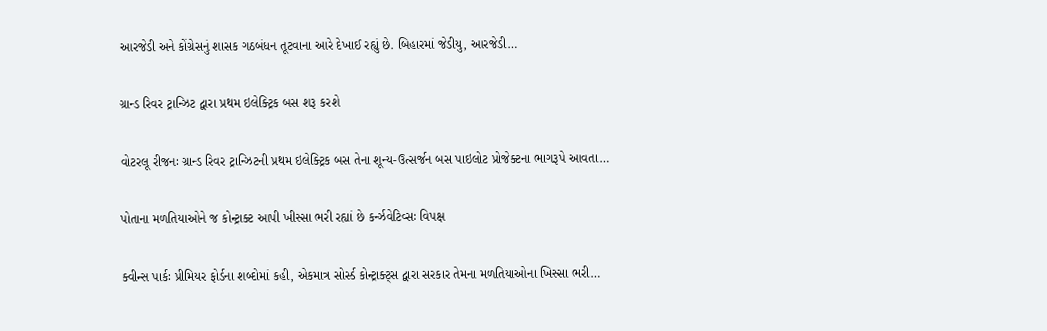આરજેડી અને કોંગ્રેસનું શાસક ગઠબંધન તૂટવાના આરે દેખાઈ રહ્યું છે. બિહારમાં જેડીયુ, આરજેડી…

ગ્રાન્ડ રિવર ટ્રાન્ઝિટ દ્વારા પ્રથમ ઇલેક્ટ્રિક બસ શરૂ કરશે

વોટરલૂ રીજનઃ ગ્રાન્ડ રિવર ટ્રાન્ઝિટની પ્રથમ ઇલેક્ટ્રિક બસ તેના શૂન્ય-ઉત્સર્જન બસ પાઇલોટ પ્રોજેક્ટના ભાગરૂપે આવતા…

પોતાના મળતિયાઓને જ કોન્ટ્રાક્ટ આપી ખીસ્સા ભરી રહ્યાં છે કર્ન્ઝવેટિવ્સઃ વિપક્ષ

ક્વીન્સ પાર્કઃ પ્રીમિયર ફોર્ડના શબ્દોમાં કહી, એકમાત્ર સોર્સ્ડ કોન્ટ્રાક્ટ્સ દ્વારા સરકાર તેમના મળતિયાઓના ખિસ્સા ભરી…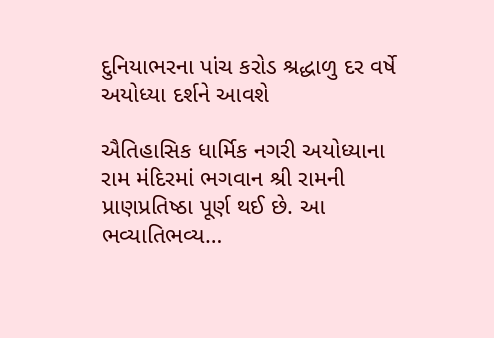દુનિયાભરના પાંચ કરોડ શ્રદ્ધાળુ દર વર્ષે અયોધ્યા દર્શને આવશે

ઐતિહાસિક ધાર્મિક નગરી અયોધ્યાના રામ મંદિરમાં ભગવાન શ્રી રામની પ્રાણપ્રતિષ્ઠા પૂર્ણ થઈ છે. આ ભવ્યાતિભવ્ય…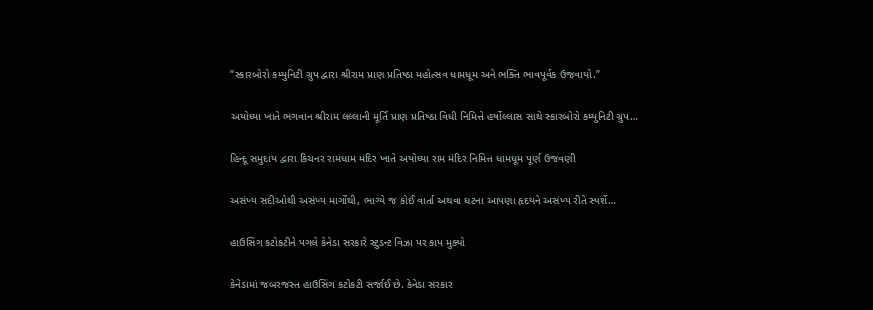“સ્કારબોરો કમ્યુનિટી ગ્રુપ દ્વારા શ્રીરામ પ્રાણ પ્રતિષ્ઠા મહોત્સવ ધામધૂમ અને ભક્તિ ભાવપૂર્વક ઉજવાયો.”

અયોધ્યા ખાતે ભગવાન શ્રીરામ લલ્લાની મૂર્તિ પ્રાણ પ્રતિષ્‍ઠા વિધી નિમિત્તે હર્ષોલ્લાસ સાથે સ્કારબોરો કમ્યુનિટી ગ્રુપ…

હિન્દૂ સમુદાય દ્વારા કિચનર રામધામ મંદિર ખાતે અયોધ્યા રામ મંદિર નિમિત્ત ધામધૂમ પૂર્ણ ઉજવણી

અસંખ્ય સદીઓથી અસંખ્ય માર્ગોથી, ભાગ્યે જ કોઈ વાર્તા અથવા ઘટના આપણા હૃદયને અસંખ્ય રીતે સ્પર્શે…

હાઉસિંગ કટોકટીને પગલે કેનેડા સરકારે સ્ટુડન્ટ વિઝા પર કાપ મુક્યો

કેનેડામાં જબરજસ્ત હાઉસિંગ કટોકટી સર્જાઈ છે. કેનેડા સરકાર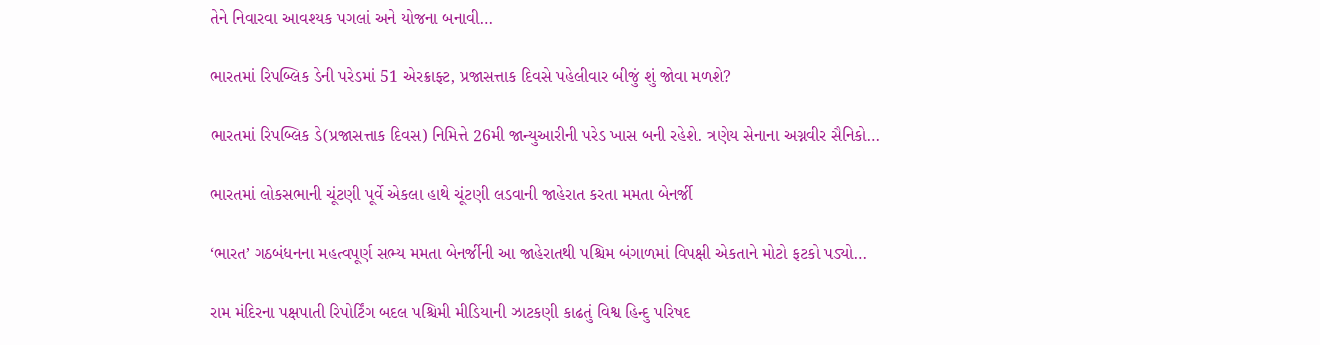તેને નિવારવા આવશ્યક પગલાં અને યોજના બનાવી…

ભારતમાં રિપબ્લિક ડેની પરેડમાં 51 એરક્રાફ્ટ, પ્રજાસત્તાક દિવસે પહેલીવાર બીજું શું જોવા મળશે?

ભારતમાં રિપબ્લિક ડે(પ્રજાસત્તાક દિવસ) નિમિત્તે 26મી જાન્યુઆરીની પરેડ ખાસ બની રહેશે. ત્રણેય સેનાના અગ્નવીર સૈનિકો…

ભારતમાં લોકસભાની ચૂંટણી પૂર્વે એકલા હાથે ચૂંટણી લડવાની જાહેરાત કરતા મમતા બેનર્જી

‘ભારત’ ગઠબંધનના મહત્વપૂર્ણ સભ્ય મમતા બેનર્જીની આ જાહેરાતથી પશ્ચિમ બંગાળમાં વિપક્ષી એકતાને મોટો ફટકો પડ્યો…

રામ મંદિરના પક્ષપાતી રિપોર્ટિંગ બદલ પશ્ચિમી મીડિયાની ઝાટકણી કાઢતું વિશ્વ હિન્દુ પરિષદ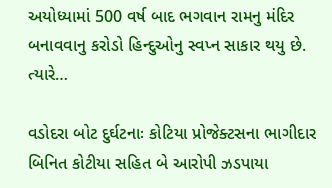અયોધ્યામાં 500 વર્ષ બાદ ભગવાન રામનુ મંદિર બનાવવાનુ કરોડો હિન્દુઓનુ સ્વપ્ન સાકાર થયુ છે. ત્યારે…

વડોદરા બોટ દુર્ઘટનાઃ કોટિયા પ્રોજેક્ટસના ભાગીદાર બિનિત કોટીયા સહિત બે આરોપી ઝડપાયા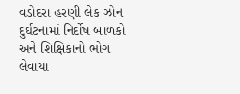વડોદરા હરણી લેક ઝોન દુર્ઘટનામાં નિર્દોષ બાળકો અને શિક્ષિકાનો ભોગ લેવાયા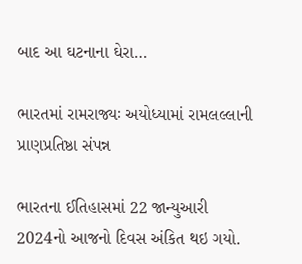બાદ આ ઘટનાના ઘેરા…

ભારતમાં રામરાજ્યઃ અયોધ્યામાં રામલલ્લાની પ્રાણપ્રતિષ્ઠા સંપન્ન

ભારતના ઈતિહાસમાં 22 જાન્યુઆરી 2024નો આજનો દિવસ અંકિત થઇ ગયો.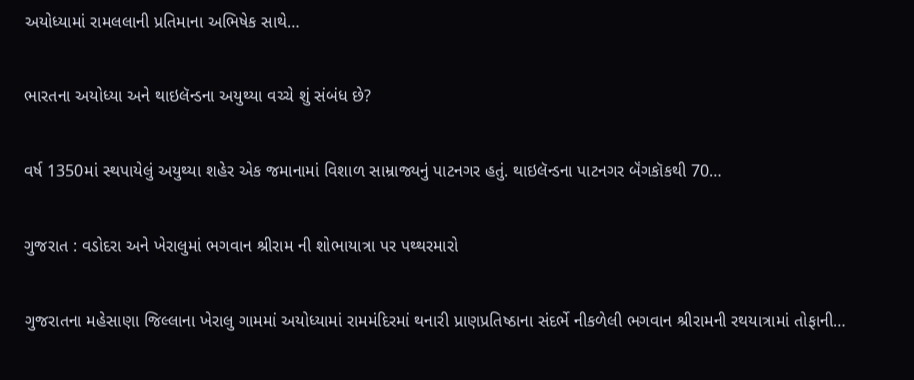અયોધ્યામાં રામલલાની પ્રતિમાના અભિષેક સાથે…

ભારતના અયોધ્યા અને થાઇલૅન્ડના અયુથ્યા વચ્ચે શું સંબંધ છે?

વર્ષ 1350માં સ્થપાયેલું અયુથ્યા શહેર એક જમાનામાં વિશાળ સામ્રાજ્યનું પાટનગર હતું. થાઇલૅન્ડના પાટનગર બૅંગકૉકથી 70…

ગુજરાત : વડોદરા અને ખેરાલુમાં ભગવાન શ્રીરામ ની શોભાયાત્રા પર પથ્થરમારો

ગુજરાતના મહેસાણા જિલ્લાના ખેરાલુ ગામમાં અયોધ્યામાં રામમંદિરમાં થનારી પ્રાણપ્રતિષ્ઠાના સંદર્ભે નીકળેલી ભગવાન શ્રીરામની રથયાત્રામાં તોફાની…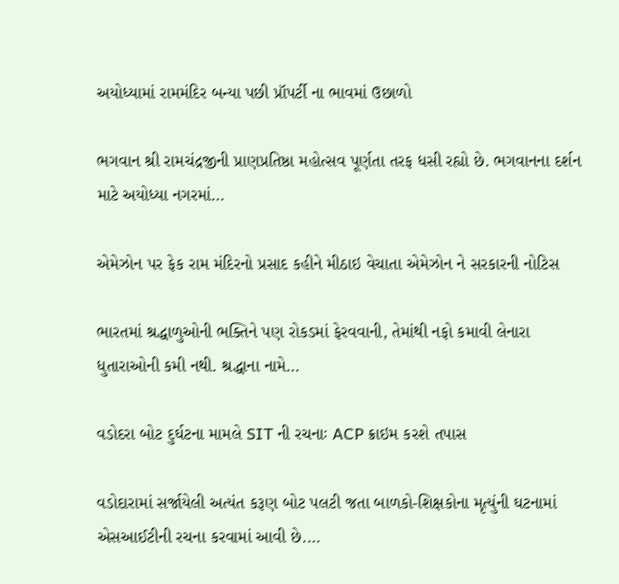અયોધ્યામાં રામમંદિર બન્યા પછી પ્રૉપર્ટી ના ભાવમાં ઉછાળો

ભગવાન શ્રી રામચંદ્રજીની પ્રાણપ્રતિષ્ઠા મહોત્સવ પૂર્ણતા તરફ ધસી રહ્યો છે. ભગવાનના દર્શન માટે અયોધ્યા નગરમાં…

એમેઝોન પર ફેક રામ મંદિરનો પ્રસાદ કહીને મીઠાઇ વેચાતા એમેઝોન ને સરકારની નોટિસ

ભારતમાં શ્રદ્ધાળુઓની ભક્તિને પણ રોકડમાં ફેરવવાની, તેમાંથી નફો કમાવી લેનારા ધુતારાઓની કમી નથી. શ્રદ્ધાના નામે…

વડોદરા બોટ દુર્ઘટના મામલે SIT ની રચનાઃ ACP ક્રાઇમ કરશે તપાસ

વડોદારામાં સર્જાયેલી અત્યંત કરૂણ બોટ પલટી જતા બાળકો-શિક્ષકોના મૃત્યુંની ઘટનામાં એસઆઈટીની રચના કરવામાં આવી છે.…